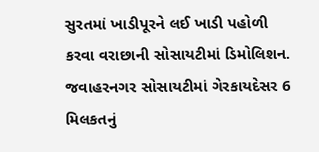સુરતમાં ખાડીપૂરને લઈ ખાડી પહોળી કરવા વરાછાની સોસાયટીમાં ડિમોલિશન.
જવાહરનગર સોસાયટીમાં ગેરકાયદેસર 6 મિલકતનું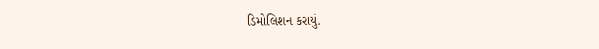ડિમોલિશન કરાયું.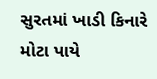સુરતમાં ખાડી કિનારે મોટા પાયે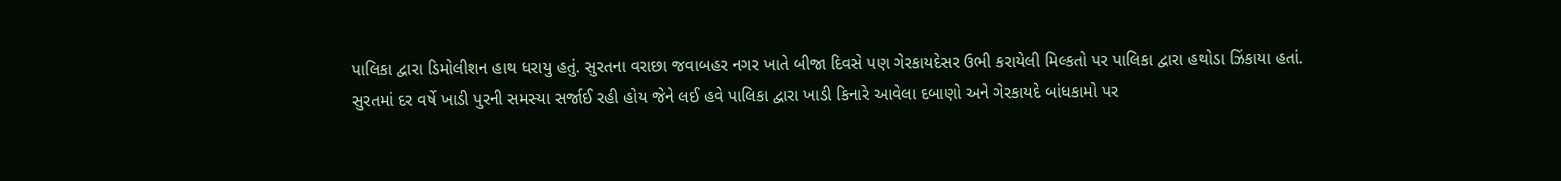પાલિકા દ્વારા ડિમોલીશન હાથ ધરાયુ હતું. સુરતના વરાછા જવાબહર નગર ખાતે બીજા દિવસે પણ ગેરકાયદેસર ઉભી કરાયેલી મિલ્કતો પર પાલિકા દ્વારા હથોડા ઝિંકાયા હતાં.
સુરતમાં દર વર્ષે ખાડી પુરની સમસ્યા સર્જાઈ રહી હોય જેને લઈ હવે પાલિકા દ્વારા ખાડી કિનારે આવેલા દબાણો અને ગેરકાયદે બાંધકામો પર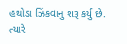હથોડા ઝિંકવાનુ શરૂ કર્યુ છે. ત્યારે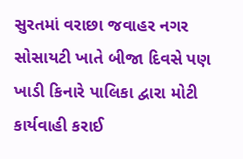સુરતમાં વરાછા જવાહર નગર સોસાયટી ખાતે બીજા દિવસે પણ ખાડી કિનારે પાલિકા દ્વારા મોટી કાર્યવાહી કરાઈ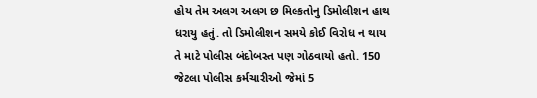હોય તેમ અલગ અલગ છ મિલ્કતોનુ ડિમોલીશન હાથ ધરાયુ હતું. તો ડિમોલીશન સમયે કોઈ વિરોધ ન થાય તે માટે પોલીસ બંદોબસ્ત પણ ગોઠવાયો હતો. 150 જેટલા પોલીસ કર્મચારીઓ જેમાં 5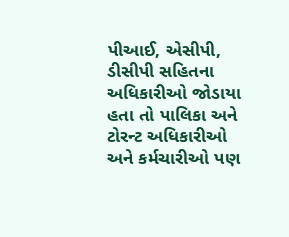પીઆઈ, એસીપી, ડીસીપી સહિતના અધિકારીઓ જોડાયા હતા તો પાલિકા અને ટોરન્ટ અધિકારીઓ અને કર્મચારીઓ પણ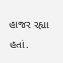હાજર રહ્યા હતાં.